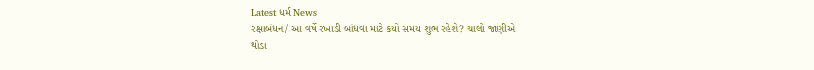Latest ધર્મ News
રક્ષાબંધન/ આ વર્ષે રખાડી બાંધવા માટે કયો સમય શુભ રહેશે? ચાલો જાણીએ
થોડા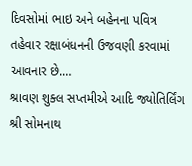દિવસોમાં ભાઇ અને બહેનના પવિત્ર તહેવાર રક્ષાબંધનની ઉજવણી કરવામાં આવનાર છે.…
શ્રાવણ શુક્લ સપ્તમીએ આદિ જ્યોતિર્લિંગ શ્રી સોમનાથ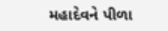મહાદેવને પીળા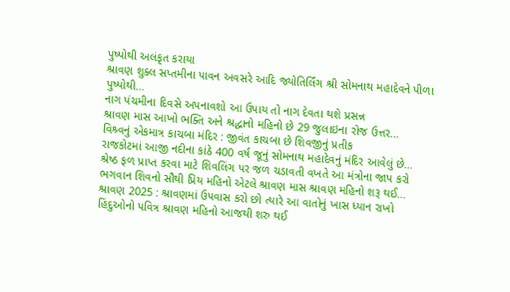પુષ્પોથી અલંકૃત કરાયા
શ્રાવણ શુક્લ સપ્તમીના પાવન અવસરે આદિ જ્યોતિર્લિંગ શ્રી સોમનાથ મહાદેવને પીળા પુષ્પોથી…
નાગ પંચમીના દિવસે અપનાવશો આ ઉપાય તો નાગ દેવતા થશે પ્રસન્ન
શ્રાવણ માસ આખો ભક્તિ અને શ્રદ્ધાનો મહિનો છે 29 જુલાઇના રોજ ઉત્તર…
વિશ્ર્વનું એકમાત્ર કાચબા મંદિર : જીવંત કાચબા છે શિવજીનું પ્રતીક
રાજકોટમાં આજી નદીના કાંઠે 400 વર્ષ જૂનું સોમનાથ મહાદેવનું મંદિર આવેલું છે…
શ્રેષ્ઠ ફળ પ્રાપ્ત કરવા માટે શિવલિંગ પર જળ ચડાવતી વખતે આ મંત્રોના જાપ કરો
ભગવાન શિવનો સૌથી પ્રિય મહિનો એટલે શ્રાવણ માસ શ્રાવણ મહિનો શરૂ થઈ…
શ્રાવણ 2025 : શ્રાવણમાં ઉપવાસ કરો છો ત્યારે આ વાતોનું ખાસ ધ્યાન રાખો
હિંદુઓનો પવિત્ર શ્રાવણ મહિનો આજથી શરુ થઈ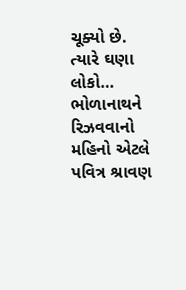ચૂક્યો છે. ત્યારે ઘણા લોકો…
ભોળાનાથને રિઝવવાનો મહિનો એટલે પવિત્ર શ્રાવણ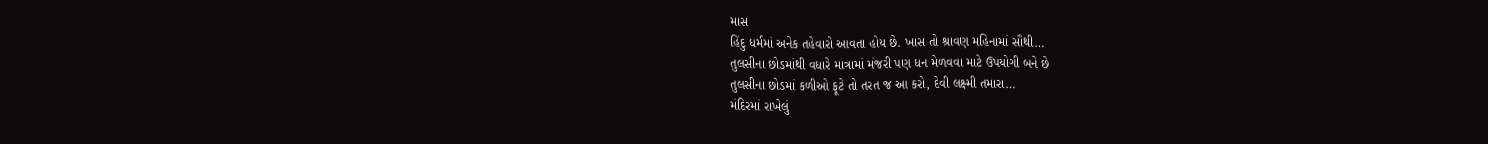માસ
હિંદુ ધર્મમાં અનેક તહેવારો આવતા હોય છે. ખાસ તો શ્રાવણ મહિનામાં સૌથી…
તુલસીના છોડમાંથી વધારે માત્રામાં મંજરી પણ ધન મેળવવા માટે ઉપયોગી બને છે
તુલસીના છોડમાં કળીઓ ફૂટે તો તરત જ આ કરો, દેવી લક્ષ્મી તમારા…
મંદિરમાં રાખેલું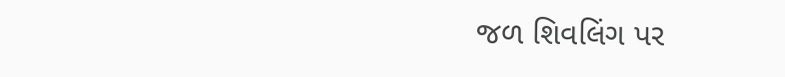જળ શિવલિંગ પર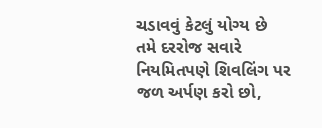ચડાવવું કેટલું યોગ્ય છે
તમે દરરોજ સવારે નિયમિતપણે શિવલિંગ પર જળ અર્પણ કરો છો,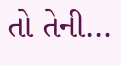તો તેની…